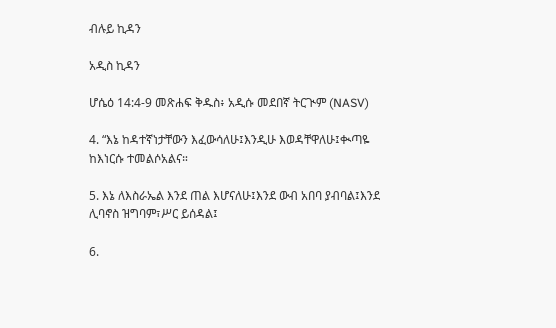ብሉይ ኪዳን

አዲስ ኪዳን

ሆሴዕ 14:4-9 መጽሐፍ ቅዱስ፥ አዲሱ መደበኛ ትርጒም (NASV)

4. “እኔ ከዳተኛነታቸውን እፈውሳለሁ፤እንዲሁ እወዳቸዋለሁ፤ቊጣዬ ከእነርሱ ተመልሶአልና።

5. እኔ ለእስራኤል እንደ ጠል እሆናለሁ፤እንደ ውብ አበባ ያብባል፤እንደ ሊባኖስ ዝግባም፣ሥር ይሰዳል፤

6.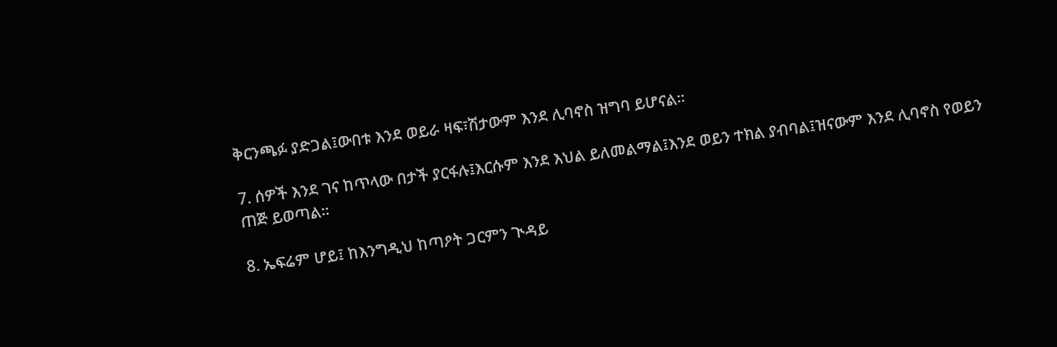ቅርንጫፉ ያድጋል፤ውበቱ እንደ ወይራ ዛፍ፣ሽታውም እንደ ሊባኖስ ዝግባ ይሆናል።

7. ሰዎች እንደ ገና ከጥላው በታች ያርፋሉ፤እርሱም እንደ እህል ይለመልማል፤እንደ ወይን ተክል ያብባል፤ዝናውም እንደ ሊባኖስ የወይን ጠጅ ይወጣል።

8. ኤፍሬም ሆይ፤ ከእንግዲህ ከጣዖት ጋርምን ጒዳይ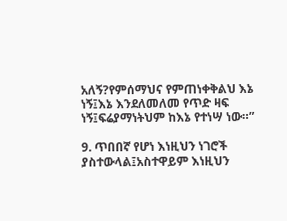አለኝ?የምሰማህና የምጠነቀቅልህ እኔ ነኝ፤እኔ እንደለመለመ የጥድ ዛፍ ነኝ፤ፍሬያማነትህም ከእኔ የተነሣ ነው።”

9. ጥበበኛ የሆነ እነዚህን ነገሮች ያስተውላል፤አስተዋይም እነዚህን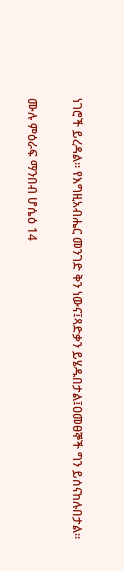ነገሮች ይረዳል። የእግዚአብሔር መንገድ ቅን ነውና፤ጻድቃን ይሄዱበታል፤ዐመፀኞች ግን ይሰናከሉበታል።

ሙሉ ምዕራፍ ማንበብ ሆሴዕ 14